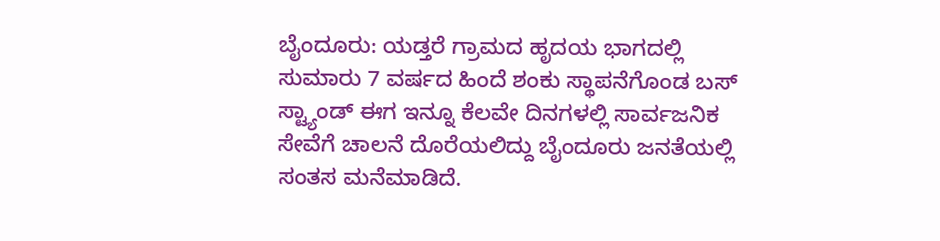ಬೈಂದೂರು: ಯಡ್ತರೆ ಗ್ರಾಮದ ಹೃದಯ ಭಾಗದಲ್ಲಿ ಸುಮಾರು 7 ವರ್ಷದ ಹಿಂದೆ ಶಂಕು ಸ್ಥಾಪನೆಗೊಂಡ ಬಸ್ ಸ್ಟ್ಯಾಂಡ್ ಈಗ ಇನ್ನೂ ಕೆಲವೇ ದಿನಗಳಲ್ಲಿ ಸಾರ್ವಜನಿಕ ಸೇವೆಗೆ ಚಾಲನೆ ದೊರೆಯಲಿದ್ದು ಬೈಂದೂರು ಜನತೆಯಲ್ಲಿ ಸಂತಸ ಮನೆಮಾಡಿದೆ.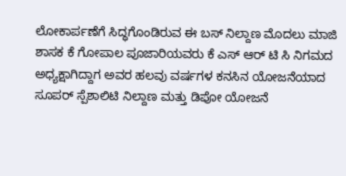ಲೋಕಾರ್ಪಣೆಗೆ ಸಿದ್ಧಗೊಂಡಿರುವ ಈ ಬಸ್ ನಿಲ್ದಾಣ ಮೊದಲು ಮಾಜಿ ಶಾಸಕ ಕೆ ಗೋಪಾಲ ಪೂಜಾರಿಯವರು ಕೆ ಎಸ್ ಆರ್ ಟಿ ಸಿ ನಿಗಮದ ಅಧ್ಯಕ್ಷಾಗಿದ್ದಾಗ ಅವರ ಹಲವು ವರ್ಷಗಳ ಕನಸಿನ ಯೋಜನೆಯಾದ ಸೂಪರ್ ಸ್ಪೆಶಾಲಿಟಿ ನಿಲ್ದಾಣ ಮತ್ತು ಡಿಪೋ ಯೋಜನೆ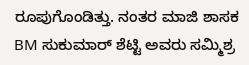ರೂಪುಗೊಂಡಿತ್ತು. ನಂತರ ಮಾಜಿ ಶಾಸಕ BM ಸುಕುಮಾರ್ ಶೆಟ್ಟಿ ಅವರು ಸಮ್ಮಿಶ್ರ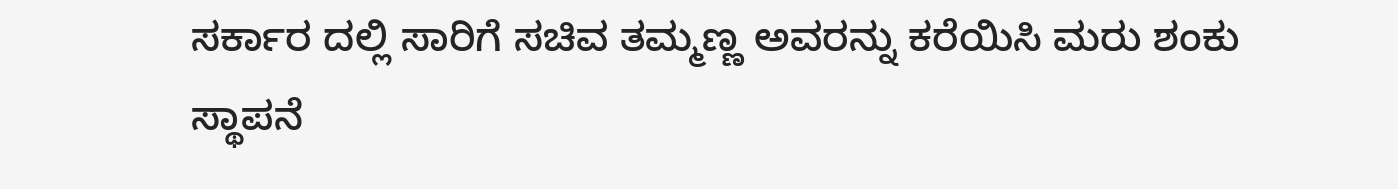ಸರ್ಕಾರ ದಲ್ಲಿ ಸಾರಿಗೆ ಸಚಿವ ತಮ್ಮಣ್ಣ ಅವರನ್ನು ಕರೆಯಿಸಿ ಮರು ಶಂಕು ಸ್ಥಾಪನೆ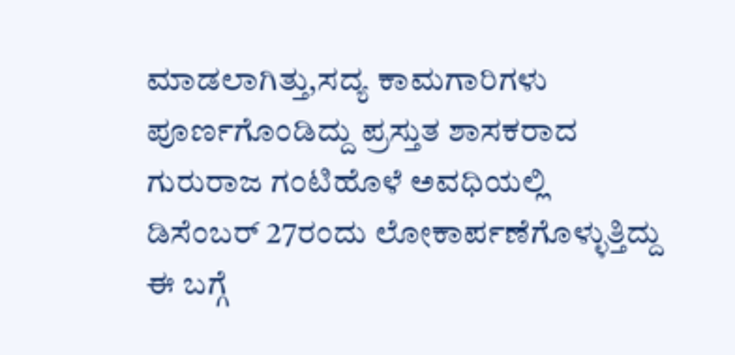ಮಾಡಲಾಗಿತ್ತು,ಸದ್ಯ ಕಾಮಗಾರಿಗಳು ಪೂರ್ಣಗೊಂಡಿದ್ದು ಪ್ರಸ್ತುತ ಶಾಸಕರಾದ ಗುರುರಾಜ ಗಂಟಿಹೊಳೆ ಅವಧಿಯಲ್ಲಿ ಡಿಸೆಂಬರ್ 27ರಂದು ಲೋಕಾರ್ಪಣೆಗೊಳ್ಳುತ್ತಿದ್ದು ಈ ಬಗ್ಗೆ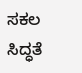ಸಕಲ ಸಿದ್ಧತೆ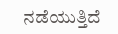ನಡೆಯುತ್ತಿದೆ